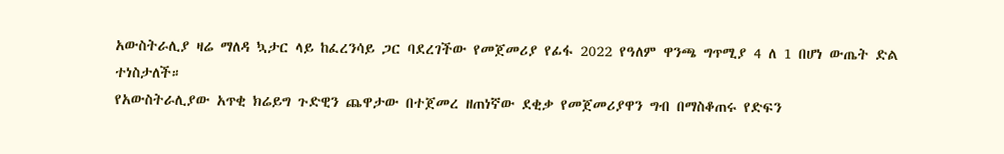አውስትራሊያ ዛሬ ማለዳ ኳታር ላይ ከፈረንሳይ ጋር ባደረገችው የመጀመሪያ የፊፋ 2022 የዓለም ዋንጫ ግጥሚያ 4 ለ 1 በሆነ ውጤት ድል ተነስታለች።
የአውስትራሊያው አጥቂ ክሬይግ ጉድዊን ጨዋታው በተጀመረ ዘጠነኛው ደቂቃ የመጀመሪያዋን ግብ በማስቆጠሩ የድፍን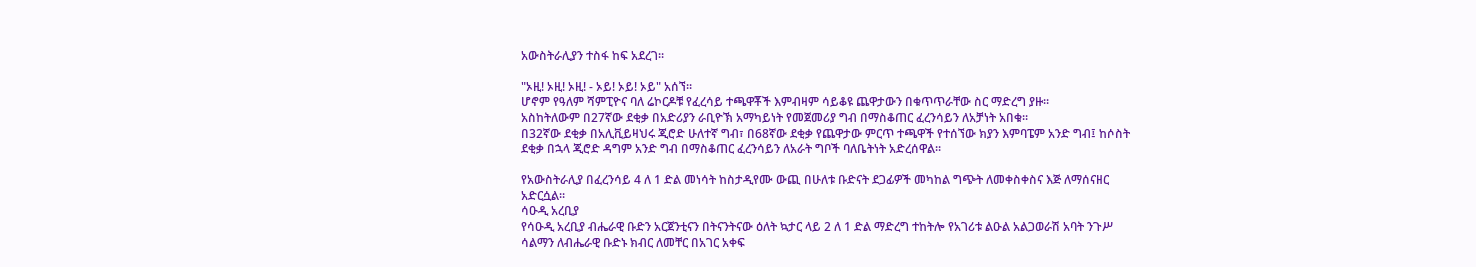አውስትራሊያን ተስፋ ከፍ አደረገ።

"ኦዚ! ኦዚ! ኦዚ! - ኦይ! ኦይ! ኦይ" አሰኘ።
ሆኖም የዓለም ሻምፒዮና ባለ ሬኮርዶቹ የፈረሳይ ተጫዋቾች እምብዛም ሳይቆዩ ጨዋታውን በቁጥጥራቸው ስር ማድረግ ያዙ።
አስከትለውም በ27ኛው ደቂቃ በአድሪያን ራቢዮኽ አማካይነት የመጀመሪያ ግብ በማስቆጠር ፈረንሳይን ለአቻነት አበቁ።
በ32ኛው ደቂቃ በአሊቪይዛህሩ ጂሮድ ሁለተኛ ግብ፣ በ68ኛው ደቂቃ የጨዋታው ምርጥ ተጫዋች የተሰኘው ክያን እምባፔም አንድ ግብ፤ ከሶስት ደቂቃ በኋላ ጂሮድ ዳግም አንድ ግብ በማስቆጠር ፈረንሳይን ለአራት ግቦች ባለቤትነት አድረሰዋል።

የአውስትራሊያ በፈረንሳይ 4 ለ 1 ድል መነሳት ከስታዲየሙ ውጪ በሁለቱ ቡድናት ደጋፊዎች መካከል ግጭት ለመቀስቀስና እጅ ለማሰናዘር አድርሷል።
ሳዑዲ አረቢያ
የሳዑዲ አረቢያ ብሔራዊ ቡድን አርጀንቲናን በትናንትናው ዕለት ኳታር ላይ 2 ለ 1 ድል ማድረግ ተከትሎ የአገሪቱ ልዑል አልጋወራሽ አባት ንጉሥ ሳልማን ለብሔራዊ ቡድኑ ክብር ለመቸር በአገር አቀፍ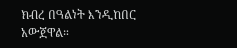ክብረ በዓልነት እንዲከበር አውጀዋል።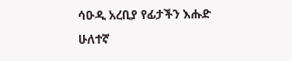ሳዑዲ አረቢያ የፊታችን እሑድ ሁለተኛ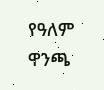የዓለም ዋንጫ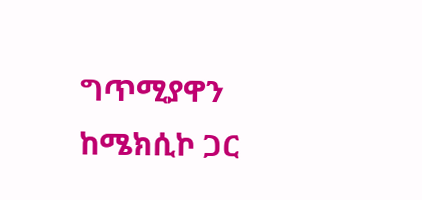ግጥሚያዋን ከሜክሲኮ ጋር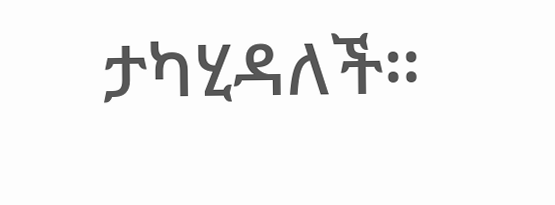ታካሂዳለች።